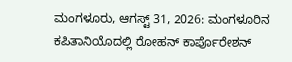ಮಂಗಳೂರು, ಆಗಸ್ಟ್ 31, 2026: ಮಂಗಳೂರಿನ ಕಪಿತಾನಿಯೊದಲ್ಲಿ ರೋಹನ್ ಕಾರ್ಪೊರೇಶನ್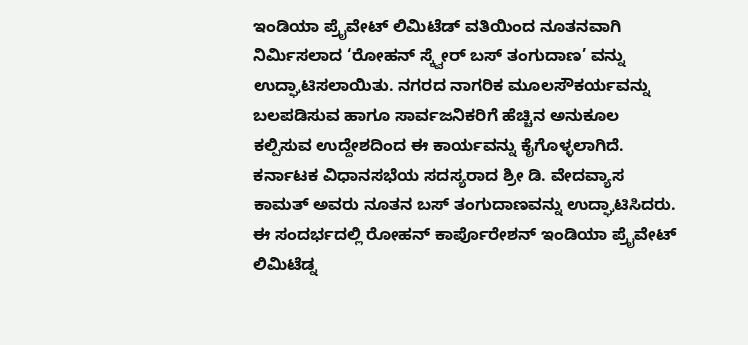ಇಂಡಿಯಾ ಪ್ರೈವೇಟ್ ಲಿಮಿಟೆಡ್ ವತಿಯಿಂದ ನೂತನವಾಗಿ ನಿರ್ಮಿಸಲಾದ ‘ರೋಹನ್ ಸ್ಕ್ವೇರ್ ಬಸ್ ತಂಗುದಾಣ’ ವನ್ನು ಉದ್ಘಾಟಿಸಲಾಯಿತು. ನಗರದ ನಾಗರಿಕ ಮೂಲಸೌಕರ್ಯವನ್ನು ಬಲಪಡಿಸುವ ಹಾಗೂ ಸಾರ್ವಜನಿಕರಿಗೆ ಹೆಚ್ಚಿನ ಅನುಕೂಲ ಕಲ್ಪಿಸುವ ಉದ್ದೇಶದಿಂದ ಈ ಕಾರ್ಯವನ್ನು ಕೈಗೊಳ್ಳಲಾಗಿದೆ.
ಕರ್ನಾಟಕ ವಿಧಾನಸಭೆಯ ಸದಸ್ಯರಾದ ಶ್ರೀ ಡಿ. ವೇದವ್ಯಾಸ ಕಾಮತ್ ಅವರು ನೂತನ ಬಸ್ ತಂಗುದಾಣವನ್ನು ಉದ್ಘಾಟಿಸಿದರು. ಈ ಸಂದರ್ಭದಲ್ಲಿ ರೋಹನ್ ಕಾರ್ಪೊರೇಶನ್ ಇಂಡಿಯಾ ಪ್ರೈವೇಟ್ ಲಿಮಿಟೆಡ್ನ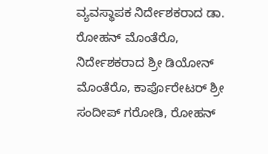ವ್ಯವಸ್ಥಾಪಕ ನಿರ್ದೇಶಕರಾದ ಡಾ. ರೋಹನ್ ಮೊಂತೆರೊ, ನಿರ್ದೇಶಕರಾದ ಶ್ರೀ ಡಿಯೋನ್ ಮೊಂತೆರೊ, ಕಾರ್ಪೊರೇಟರ್ ಶ್ರೀ ಸಂದೀಪ್ ಗರೋಡಿ, ರೋಹನ್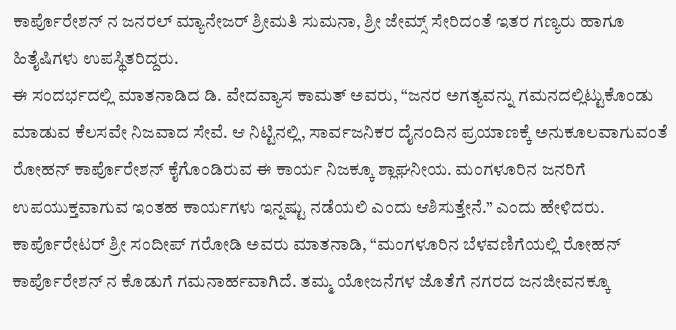ಕಾರ್ಪೊರೇಶನ್ ನ ಜನರಲ್ ಮ್ಯಾನೇಜರ್ ಶ್ರೀಮತಿ ಸುಮನಾ, ಶ್ರೀ ಜೇಮ್ಸ್ ಸೇರಿದಂತೆ ಇತರ ಗಣ್ಯರು ಹಾಗೂ ಹಿತೈಷಿಗಳು ಉಪಸ್ಥಿತರಿದ್ದರು.
ಈ ಸಂದರ್ಭದಲ್ಲಿ ಮಾತನಾಡಿದ ಡಿ. ವೇದವ್ಯಾಸ ಕಾಮತ್ ಅವರು, “ಜನರ ಅಗತ್ಯವನ್ನು ಗಮನದಲ್ಲಿಟ್ಟುಕೊಂಡು ಮಾಡುವ ಕೆಲಸವೇ ನಿಜವಾದ ಸೇವೆ. ಆ ನಿಟ್ಟಿನಲ್ಲಿ, ಸಾರ್ವಜನಿಕರ ದೈನಂದಿನ ಪ್ರಯಾಣಕ್ಕೆ ಅನುಕೂಲವಾಗುವಂತೆ ರೋಹನ್ ಕಾರ್ಪೊರೇಶನ್ ಕೈಗೊಂಡಿರುವ ಈ ಕಾರ್ಯ ನಿಜಕ್ಕೂ ಶ್ಲಾಘನೀಯ. ಮಂಗಳೂರಿನ ಜನರಿಗೆ ಉಪಯುಕ್ತವಾಗುವ ಇಂತಹ ಕಾರ್ಯಗಳು ಇನ್ನಷ್ಟು ನಡೆಯಲಿ ಎಂದು ಆಶಿಸುತ್ತೇನೆ.” ಎಂದು ಹೇಳಿದರು.
ಕಾರ್ಪೊರೇಟರ್ ಶ್ರೀ ಸಂದೀಪ್ ಗರೋಡಿ ಅವರು ಮಾತನಾಡಿ, “ಮಂಗಳೂರಿನ ಬೆಳವಣಿಗೆಯಲ್ಲಿ ರೋಹನ್ ಕಾರ್ಪೊರೇಶನ್ ನ ಕೊಡುಗೆ ಗಮನಾರ್ಹವಾಗಿದೆ. ತಮ್ಮ ಯೋಜನೆಗಳ ಜೊತೆಗೆ ನಗರದ ಜನಜೀವನಕ್ಕೂ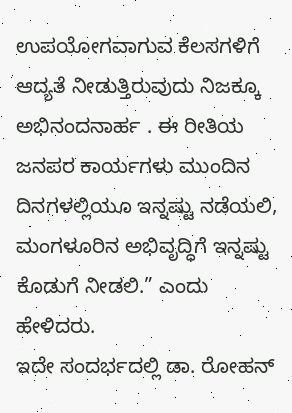ಉಪಯೋಗವಾಗುವ ಕೆಲಸಗಳಿಗೆ ಆದ್ಯತೆ ನೀಡುತ್ತಿರುವುದು ನಿಜಕ್ಕೂ ಅಭಿನಂದನಾರ್ಹ . ಈ ರೀತಿಯ ಜನಪರ ಕಾರ್ಯಗಳು ಮುಂದಿನ ದಿನಗಳಲ್ಲಿಯೂ ಇನ್ನಷ್ಟು ನಡೆಯಲಿ, ಮಂಗಳೂರಿನ ಅಭಿವೃದ್ಧಿಗೆ ಇನ್ನಷ್ಟು ಕೊಡುಗೆ ನೀಡಲಿ.” ಎಂದು ಹೇಳಿದರು.
ಇದೇ ಸಂದರ್ಭದಲ್ಲಿ ಡಾ. ರೋಹನ್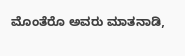ಮೊಂತೆರೊ ಅವರು ಮಾತನಾಡಿ,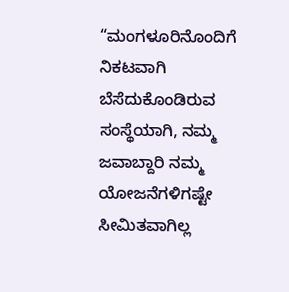“ಮಂಗಳೂರಿನೊಂದಿಗೆ ನಿಕಟವಾಗಿ ಬೆಸೆದುಕೊಂಡಿರುವ ಸಂಸ್ಥೆಯಾಗಿ, ನಮ್ಮ ಜವಾಬ್ದಾರಿ ನಮ್ಮ ಯೋಜನೆಗಳಿಗಷ್ಟೇ ಸೀಮಿತವಾಗಿಲ್ಲ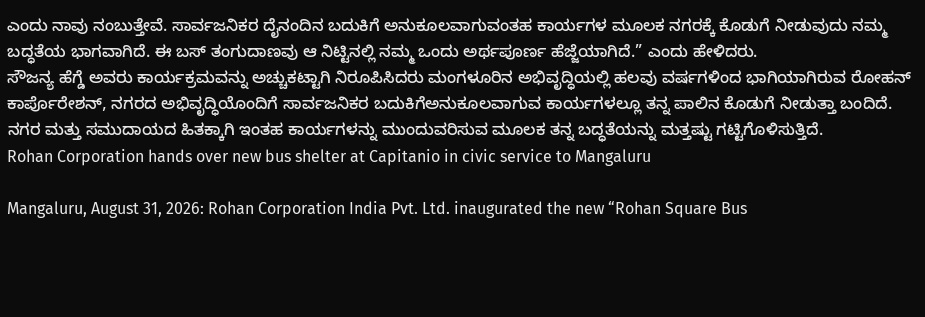ಎಂದು ನಾವು ನಂಬುತ್ತೇವೆ. ಸಾರ್ವಜನಿಕರ ದೈನಂದಿನ ಬದುಕಿಗೆ ಅನುಕೂಲವಾಗುವಂತಹ ಕಾರ್ಯಗಳ ಮೂಲಕ ನಗರಕ್ಕೆ ಕೊಡುಗೆ ನೀಡುವುದು ನಮ್ಮ ಬದ್ಧತೆಯ ಭಾಗವಾಗಿದೆ. ಈ ಬಸ್ ತಂಗುದಾಣವು ಆ ನಿಟ್ಟಿನಲ್ಲಿ ನಮ್ಮ ಒಂದು ಅರ್ಥಪೂರ್ಣ ಹೆಜ್ಜೆಯಾಗಿದೆ.” ಎಂದು ಹೇಳಿದರು.
ಸೌಜನ್ಯ ಹೆಗ್ಡೆ ಅವರು ಕಾರ್ಯಕ್ರಮವನ್ನು ಅಚ್ಚುಕಟ್ಟಾಗಿ ನಿರೂಪಿಸಿದರು ಮಂಗಳೂರಿನ ಅಭಿವೃದ್ಧಿಯಲ್ಲಿ ಹಲವು ವರ್ಷಗಳಿಂದ ಭಾಗಿಯಾಗಿರುವ ರೋಹನ್ ಕಾರ್ಪೊರೇಶನ್, ನಗರದ ಅಭಿವೃದ್ಧಿಯೊಂದಿಗೆ ಸಾರ್ವಜನಿಕರ ಬದುಕಿಗೆಅನುಕೂಲವಾಗುವ ಕಾರ್ಯಗಳಲ್ಲೂ ತನ್ನ ಪಾಲಿನ ಕೊಡುಗೆ ನೀಡುತ್ತಾ ಬಂದಿದೆ. ನಗರ ಮತ್ತು ಸಮುದಾಯದ ಹಿತಕ್ಕಾಗಿ ಇಂತಹ ಕಾರ್ಯಗಳನ್ನು ಮುಂದುವರಿಸುವ ಮೂಲಕ ತನ್ನ ಬದ್ಧತೆಯನ್ನು ಮತ್ತಷ್ಟು ಗಟ್ಟಿಗೊಳಿಸುತ್ತಿದೆ.
Rohan Corporation hands over new bus shelter at Capitanio in civic service to Mangaluru

Mangaluru, August 31, 2026: Rohan Corporation India Pvt. Ltd. inaugurated the new “Rohan Square Bus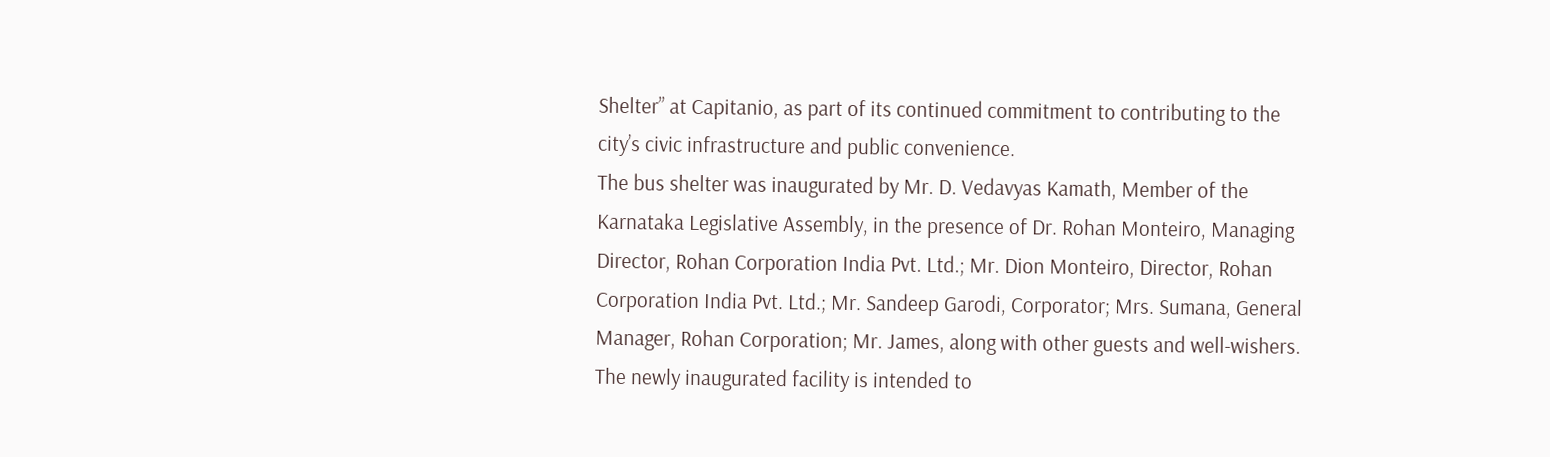Shelter” at Capitanio, as part of its continued commitment to contributing to the city’s civic infrastructure and public convenience.
The bus shelter was inaugurated by Mr. D. Vedavyas Kamath, Member of the Karnataka Legislative Assembly, in the presence of Dr. Rohan Monteiro, Managing Director, Rohan Corporation India Pvt. Ltd.; Mr. Dion Monteiro, Director, Rohan Corporation India Pvt. Ltd.; Mr. Sandeep Garodi, Corporator; Mrs. Sumana, General Manager, Rohan Corporation; Mr. James, along with other guests and well-wishers.
The newly inaugurated facility is intended to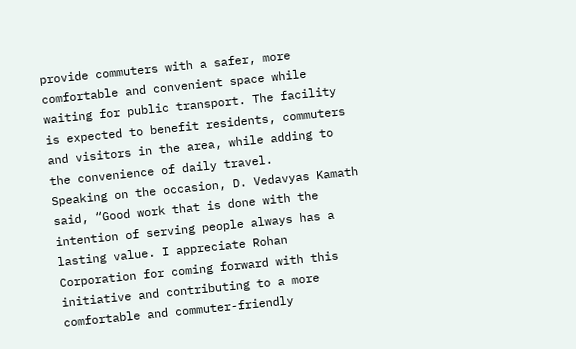provide commuters with a safer, more comfortable and convenient space while waiting for public transport. The facility is expected to benefit residents, commuters and visitors in the area, while adding to the convenience of daily travel.
Speaking on the occasion, D. Vedavyas Kamath said, “Good work that is done with the intention of serving people always has a lasting value. I appreciate Rohan Corporation for coming forward with this initiative and contributing to a more comfortable and commuter-friendly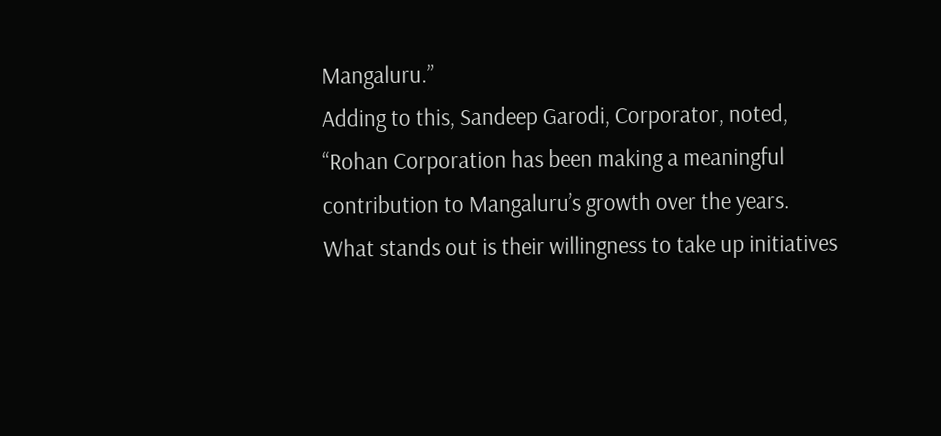Mangaluru.”
Adding to this, Sandeep Garodi, Corporator, noted, “Rohan Corporation has been making a meaningful contribution to Mangaluru’s growth over the years. What stands out is their willingness to take up initiatives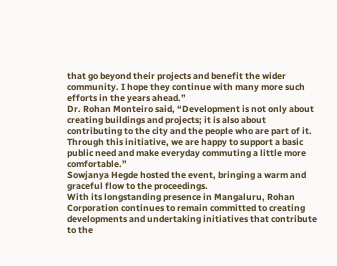that go beyond their projects and benefit the wider community. I hope they continue with many more such efforts in the years ahead.”
Dr. Rohan Monteiro said, “Development is not only about creating buildings and projects; it is also about contributing to the city and the people who are part of it. Through this initiative, we are happy to support a basic public need and make everyday commuting a little more comfortable.”
Sowjanya Hegde hosted the event, bringing a warm and graceful flow to the proceedings.
With its longstanding presence in Mangaluru, Rohan Corporation continues to remain committed to creating developments and undertaking initiatives that contribute to the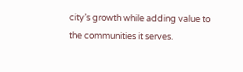city’s growth while adding value to the communities it serves.